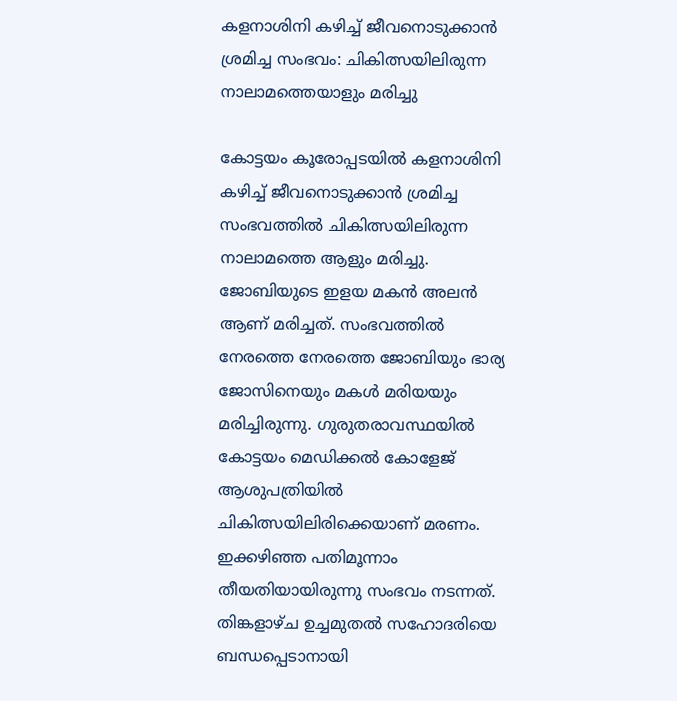കളനാശിനി കഴിച്ച് ജീവനൊടുക്കാൻ ശ്രമിച്ച സംഭവം: ചികിത്സയിലിരുന്ന നാലാമത്തെയാളും മരിച്ചു

കോട്ടയം കൂരോപ്പടയിൽ കളനാശിനി കഴിച്ച് ജീവനൊടുക്കാൻ ശ്രമിച്ച സംഭവത്തിൽ ചികിത്സയിലിരുന്ന നാലാമത്തെ ആളും മരിച്ചു. ജോബിയുടെ ഇളയ മകൻ അലൻ ആണ് മരിച്ചത്. സംഭവത്തിൽ നേരത്തെ നേരത്തെ ജോബിയും ഭാര്യ ജോസിനെയും മകൾ മരിയയും മരിച്ചിരുന്നു. ഗുരുതരാവസ്ഥയിൽ കോട്ടയം മെഡിക്കൽ കോളേജ് ആശുപത്രിയിൽ ചികിത്സയിലിരിക്കെയാണ് മരണം.
ഇക്കഴിഞ്ഞ പതിമൂന്നാം തീയതിയായിരുന്നു സംഭവം നടന്നത്. തിങ്കളാഴ്ച ഉച്ചമുതൽ സഹോദരിയെ ബന്ധപ്പെടാനായി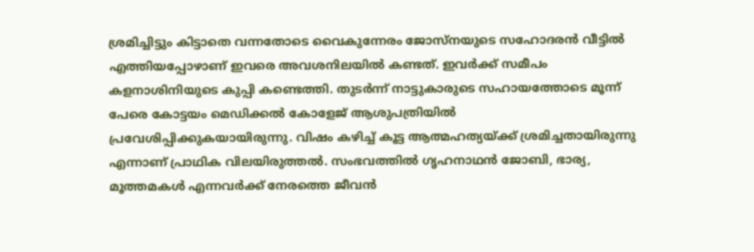ശ്രമിച്ചിട്ടും കിട്ടാതെ വന്നതോടെ വൈകുന്നേരം ജോസ്നയുടെ സഹോദരൻ വീട്ടിൽ എത്തിയപ്പോഴാണ് ഇവരെ അവശനിലയിൽ കണ്ടത്. ഇവർക്ക് സമീപം കളനാശിനിയുടെ കുപ്പി കണ്ടെത്തി. തുടർന്ന് നാട്ടുകാരുടെ സഹായത്തോടെ മൂന്ന് പേരെ കോട്ടയം മെഡിക്കൽ കോളേജ് ആശുപത്രിയിൽ പ്രവേശിപ്പിക്കുകയായിരുന്നു. വിഷം കഴിച്ച് കൂട്ട ആത്മഹത്യയ്ക്ക് ശ്രമിച്ചതായിരുന്നു എന്നാണ് പ്രാഥിക വിലയിരുത്തൽ. സംഭവത്തിൽ ഗൃഹനാഥൻ ജോബി, ഭാര്യ, മൂത്തമകൾ എന്നവർക്ക് നേരത്തെ ജീവൻ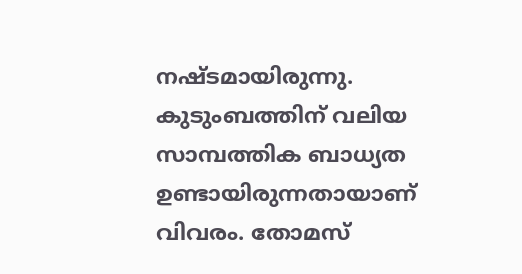നഷ്ടമായിരുന്നു.
കുടുംബത്തിന് വലിയ സാമ്പത്തിക ബാധ്യത ഉണ്ടായിരുന്നതായാണ് വിവരം. തോമസ്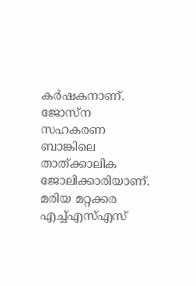കർഷകനാണ്. ജോസ്ന സഹകരണ ബാങ്കിലെ താത്ക്കാലിക ജോലിക്കാരിയാണ്. മരിയ മറ്റക്കര എച്ച്എസ്എസ്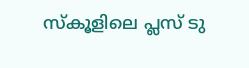സ്കൂളിലെ പ്ലസ് ടു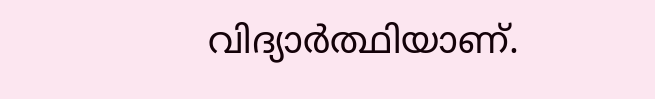വിദ്യാർത്ഥിയാണ്.